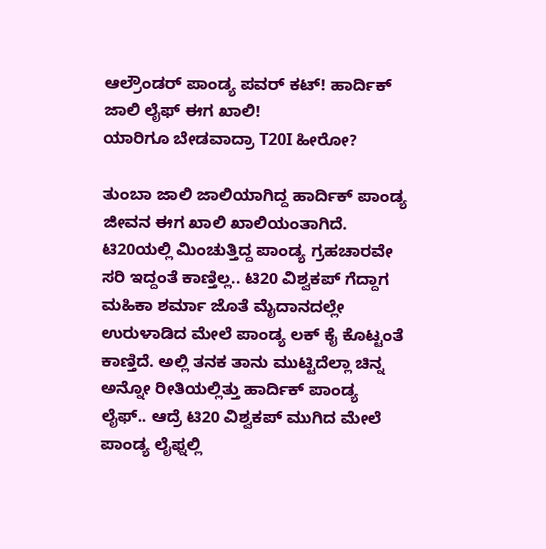ಆಲ್ರೌಂಡರ್ ಪಾಂಡ್ಯ ಪವರ್ ಕಟ್! ಹಾರ್ದಿಕ್ ಜಾಲಿ ಲೈಫ್ ಈಗ ಖಾಲಿ!
ಯಾರಿಗೂ ಬೇಡವಾದ್ರಾ T20I ಹೀರೋ?

ತುಂಬಾ ಜಾಲಿ ಜಾಲಿಯಾಗಿದ್ದ ಹಾರ್ದಿಕ್ ಪಾಂಡ್ಯ ಜೀವನ ಈಗ ಖಾಲಿ ಖಾಲಿಯಂತಾಗಿದೆ. ಟಿ20ಯಲ್ಲಿ ಮಿಂಚುತ್ತಿದ್ದ ಪಾಂಡ್ಯ ಗ್ರಹಚಾರವೇ ಸರಿ ಇದ್ದಂತೆ ಕಾಣ್ತಿಲ್ಲ.. ಟಿ20 ವಿಶ್ವಕಪ್ ಗೆದ್ದಾಗ ಮಹಿಕಾ ಶರ್ಮಾ ಜೊತೆ ಮೈದಾನದಲ್ಲೇ ಉರುಳಾಡಿದ ಮೇಲೆ ಪಾಂಡ್ಯ ಲಕ್ ಕೈ ಕೊಟ್ಟಂತೆ ಕಾಣ್ತಿದೆ. ಅಲ್ಲಿ ತನಕ ತಾನು ಮುಟ್ಟಿದೆಲ್ಲಾ ಚಿನ್ನ ಅನ್ನೋ ರೀತಿಯಲ್ಲಿತ್ತು ಹಾರ್ದಿಕ್ ಪಾಂಡ್ಯ ಲೈಫ್.. ಆದ್ರೆ ಟಿ20 ವಿಶ್ವಕಪ್ ಮುಗಿದ ಮೇಲೆ ಪಾಂಡ್ಯ ಲೈಫ್ನಲ್ಲಿ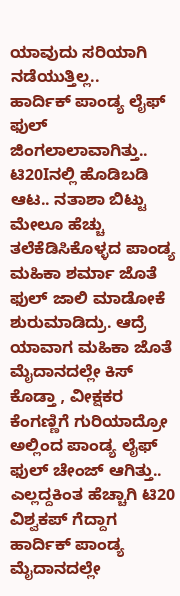ಯಾವುದು ಸರಿಯಾಗಿ ನಡೆಯುತ್ತಿಲ್ಲ..
ಹಾರ್ದಿಕ್ ಪಾಂಡ್ಯ ಲೈಫ್ ಫುಲ್ ಜಿಂಗಲಾಲಾವಾಗಿತ್ತು.. ಟಿ20Iನಲ್ಲಿ ಹೊಡಿಬಡಿ ಆಟ.. ನತಾಶಾ ಬಿಟ್ಟು ಮೇಲೂ ಹೆಚ್ಚು ತಲೆಕೆಡಿಸಿಕೊಳ್ಳದ ಪಾಂಡ್ಯ ಮಹಿಕಾ ಶರ್ಮಾ ಜೊತೆ ಫುಲ್ ಜಾಲಿ ಮಾಡೋಕೆ ಶುರುಮಾಡಿದ್ರು. ಆದ್ರೆ ಯಾವಾಗ ಮಹಿಕಾ ಜೊತೆ ಮೈದಾನದಲ್ಲೇ ಕಿಸ್ ಕೊಡ್ತಾ , ವೀಕ್ಷಕರ ಕೆಂಗಣ್ಣಿಗೆ ಗುರಿಯಾದ್ರೋ ಅಲ್ಲಿಂದ ಪಾಂಡ್ಯ ಲೈಫ್ ಫುಲ್ ಚೇಂಜ್ ಆಗಿತ್ತು.. ಎಲ್ಲದ್ದಕಿಂತ ಹೆಚ್ಚಾಗಿ ಟಿ20 ವಿಶ್ವಕಪ್ ಗೆದ್ದಾಗ ಹಾರ್ದಿಕ್ ಪಾಂಡ್ಯ ಮೈದಾನದಲ್ಲೇ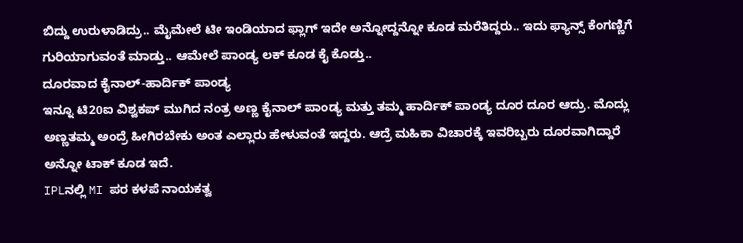ಬಿದ್ದು ಉರುಳಾಡಿದ್ರು.. ಮೈಮೇಲೆ ಟೀ ಇಂಡಿಯಾದ ಫ್ಲಾಗ್ ಇದೇ ಅನ್ನೋದ್ದನ್ನೋ ಕೂಡ ಮರೆತಿದ್ದರು.. ಇದು ಫ್ಯಾನ್ಸ್ ಕೆಂಗಣ್ಣಿಗೆ ಗುರಿಯಾಗುವಂತೆ ಮಾಡ್ತು.. ಆಮೇಲೆ ಪಾಂಡ್ಯ ಲಕ್ ಕೂಡ ಕೈ ಕೊಡ್ತು..
ದೂರವಾದ ಕೈನಾಲ್-ಹಾರ್ದಿಕ್ ಪಾಂಡ್ಯ
ಇನ್ನೂ ಟಿ20ಐ ವಿಶ್ವಕಪ್ ಮುಗಿದ ನಂತ್ರ ಅಣ್ಣ ಕೈನಾಲ್ ಪಾಂಡ್ಯ ಮತ್ತು ತಮ್ಮ ಹಾರ್ದಿಕ್ ಪಾಂಡ್ಯ ದೂರ ದೂರ ಆದ್ರು. ಮೊದ್ಲು ಅಣ್ಣತಮ್ಮ ಅಂದ್ರೆ ಹೀಗಿರಬೇಕು ಅಂತ ಎಲ್ಲಾರು ಹೇಳುವಂತೆ ಇದ್ದರು. ಆದ್ರೆ ಮಹಿಕಾ ವಿಚಾರಕ್ಕೆ ಇವರಿಬ್ಬರು ದೂರವಾಗಿದ್ದಾರೆ ಅನ್ನೋ ಟಾಕ್ ಕೂಡ ಇದೆ.
IPLನಲ್ಲಿ MI ಪರ ಕಳಪೆ ನಾಯಕತ್ವ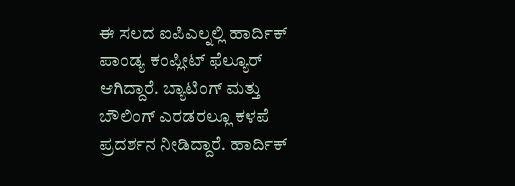ಈ ಸಲದ ಐಪಿಎಲ್ನಲ್ಲಿ ಹಾರ್ದಿಕ್ ಪಾಂಡ್ಯ ಕಂಪ್ಲೀಟ್ ಫೆಲ್ಯೂರ್ ಆಗಿದ್ದಾರೆ. ಬ್ಯಾಟಿಂಗ್ ಮತ್ತು ಬೌಲಿಂಗ್ ಎರಡರಲ್ಲೂ ಕಳಪೆ ಪ್ರದರ್ಶನ ನೀಡಿದ್ದಾರೆ. ಹಾರ್ದಿಕ್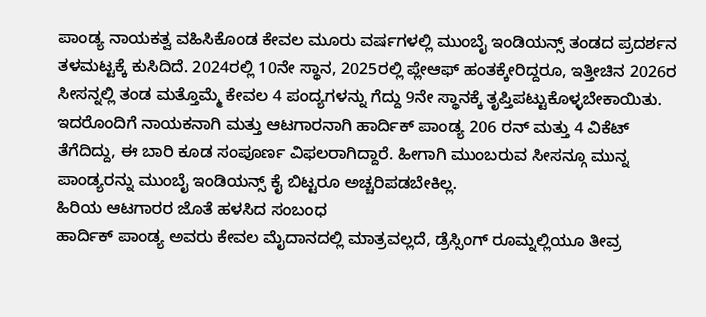ಪಾಂಡ್ಯ ನಾಯಕತ್ವ ವಹಿಸಿಕೊಂಡ ಕೇವಲ ಮೂರು ವರ್ಷಗಳಲ್ಲಿ ಮುಂಬೈ ಇಂಡಿಯನ್ಸ್ ತಂಡದ ಪ್ರದರ್ಶನ ತಳಮಟ್ಟಕ್ಕೆ ಕುಸಿದಿದೆ. 2024ರಲ್ಲಿ 10ನೇ ಸ್ಥಾನ, 2025ರಲ್ಲಿ ಪ್ಲೇಆಫ್ ಹಂತಕ್ಕೇರಿದ್ದರೂ, ಇತ್ತೀಚಿನ 2026ರ ಸೀಸನ್ನಲ್ಲಿ ತಂಡ ಮತ್ತೊಮ್ಮೆ ಕೇವಲ 4 ಪಂದ್ಯಗಳನ್ನು ಗೆದ್ದು 9ನೇ ಸ್ಥಾನಕ್ಕೆ ತೃಪ್ತಿಪಟ್ಟುಕೊಳ್ಳಬೇಕಾಯಿತು. ಇದರೊಂದಿಗೆ ನಾಯಕನಾಗಿ ಮತ್ತು ಆಟಗಾರನಾಗಿ ಹಾರ್ದಿಕ್ ಪಾಂಡ್ಯ 206 ರನ್ ಮತ್ತು 4 ವಿಕೆಟ್ ತೆಗೆದಿದ್ದು, ಈ ಬಾರಿ ಕೂಡ ಸಂಪೂರ್ಣ ವಿಫಲರಾಗಿದ್ದಾರೆ. ಹೀಗಾಗಿ ಮುಂಬರುವ ಸೀಸನ್ಗೂ ಮುನ್ನ ಪಾಂಡ್ಯರನ್ನು ಮುಂಬೈ ಇಂಡಿಯನ್ಸ್ ಕೈ ಬಿಟ್ಟರೂ ಅಚ್ಚರಿಪಡಬೇಕಿಲ್ಲ.
ಹಿರಿಯ ಆಟಗಾರರ ಜೊತೆ ಹಳಸಿದ ಸಂಬಂಧ
ಹಾರ್ದಿಕ್ ಪಾಂಡ್ಯ ಅವರು ಕೇವಲ ಮೈದಾನದಲ್ಲಿ ಮಾತ್ರವಲ್ಲದೆ, ಡ್ರೆಸ್ಸಿಂಗ್ ರೂಮ್ನಲ್ಲಿಯೂ ತೀವ್ರ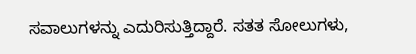ಸವಾಲುಗಳನ್ನು ಎದುರಿಸುತ್ತಿದ್ದಾರೆ. ಸತತ ಸೋಲುಗಳು,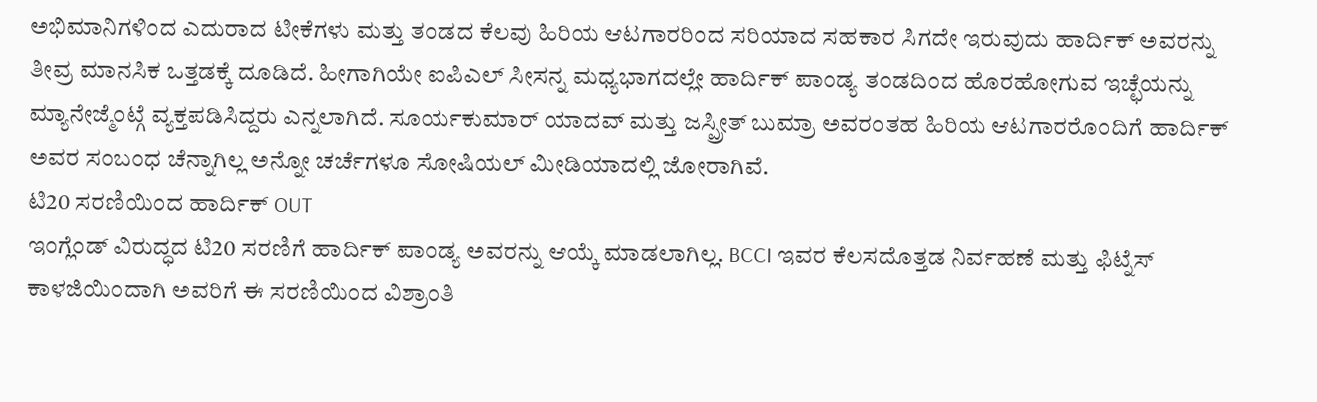ಅಭಿಮಾನಿಗಳಿಂದ ಎದುರಾದ ಟೀಕೆಗಳು ಮತ್ತು ತಂಡದ ಕೆಲವು ಹಿರಿಯ ಆಟಗಾರರಿಂದ ಸರಿಯಾದ ಸಹಕಾರ ಸಿಗದೇ ಇರುವುದು ಹಾರ್ದಿಕ್ ಅವರನ್ನು ತೀವ್ರ ಮಾನಸಿಕ ಒತ್ತಡಕ್ಕೆ ದೂಡಿದೆ. ಹೀಗಾಗಿಯೇ ಐಪಿಎಲ್ ಸೀಸನ್ನ ಮಧ್ಯಭಾಗದಲ್ಲೇ ಹಾರ್ದಿಕ್ ಪಾಂಡ್ಯ ತಂಡದಿಂದ ಹೊರಹೋಗುವ ಇಚ್ಛೆಯನ್ನು ಮ್ಯಾನೇಜ್ಮೆಂಟ್ಗೆ ವ್ಯಕ್ತಪಡಿಸಿದ್ದರು ಎನ್ನಲಾಗಿದೆ. ಸೂರ್ಯಕುಮಾರ್ ಯಾದವ್ ಮತ್ತು ಜಸ್ಪ್ರೀತ್ ಬುಮ್ರಾ ಅವರಂತಹ ಹಿರಿಯ ಆಟಗಾರರೊಂದಿಗೆ ಹಾರ್ದಿಕ್ ಅವರ ಸಂಬಂಧ ಚೆನ್ನಾಗಿಲ್ಲ ಅನ್ನೋ ಚರ್ಚೆಗಳೂ ಸೋಷಿಯಲ್ ಮೀಡಿಯಾದಲ್ಲಿ ಜೋರಾಗಿವೆ.
ಟಿ20 ಸರಣಿಯಿಂದ ಹಾರ್ದಿಕ್ OUT
ಇಂಗ್ಲೆಂಡ್ ವಿರುದ್ಧದ ಟಿ20 ಸರಣಿಗೆ ಹಾರ್ದಿಕ್ ಪಾಂಡ್ಯ ಅವರನ್ನು ಆಯ್ಕೆ ಮಾಡಲಾಗಿಲ್ಲ. BCCI ಇವರ ಕೆಲಸದೊತ್ತಡ ನಿರ್ವಹಣೆ ಮತ್ತು ಫಿಟ್ನೆಸ್ ಕಾಳಜಿಯಿಂದಾಗಿ ಅವರಿಗೆ ಈ ಸರಣಿಯಿಂದ ವಿಶ್ರಾಂತಿ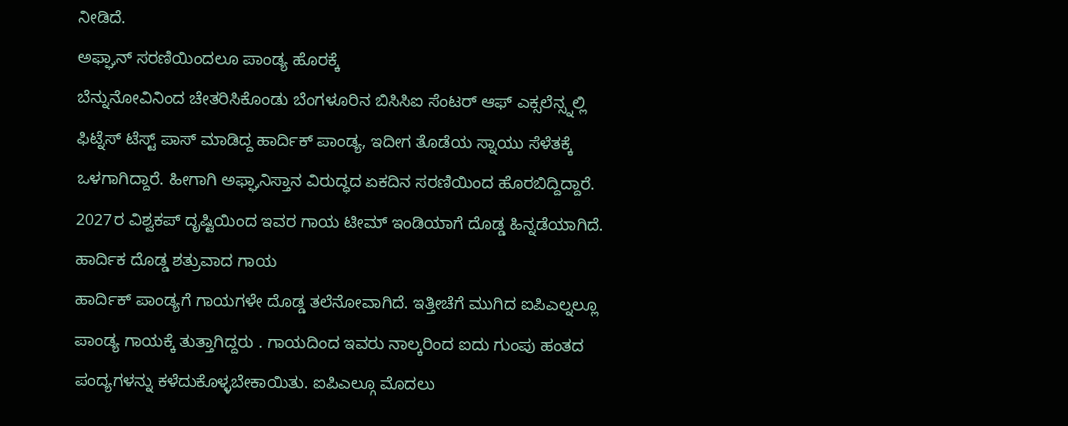ನೀಡಿದೆ.
ಅಫ್ಘಾನ್ ಸರಣಿಯಿಂದಲೂ ಪಾಂಡ್ಯ ಹೊರಕ್ಕೆ
ಬೆನ್ನುನೋವಿನಿಂದ ಚೇತರಿಸಿಕೊಂಡು ಬೆಂಗಳೂರಿನ ಬಿಸಿಸಿಐ ಸೆಂಟರ್ ಆಫ್ ಎಕ್ಸಲೆನ್ಸ್ನಲ್ಲಿ ಫಿಟ್ನೆಸ್ ಟೆಸ್ಟ್ ಪಾಸ್ ಮಾಡಿದ್ದ ಹಾರ್ದಿಕ್ ಪಾಂಡ್ಯ, ಇದೀಗ ತೊಡೆಯ ಸ್ನಾಯು ಸೆಳೆತಕ್ಕೆ ಒಳಗಾಗಿದ್ದಾರೆ. ಹೀಗಾಗಿ ಅಫ್ಘಾನಿಸ್ತಾನ ವಿರುದ್ಧದ ಏಕದಿನ ಸರಣಿಯಿಂದ ಹೊರಬಿದ್ದಿದ್ದಾರೆ. 2027ರ ವಿಶ್ವಕಪ್ ದೃಷ್ಟಿಯಿಂದ ಇವರ ಗಾಯ ಟೀಮ್ ಇಂಡಿಯಾಗೆ ದೊಡ್ಡ ಹಿನ್ನಡೆಯಾಗಿದೆ.
ಹಾರ್ದಿಕ ದೊಡ್ಡ ಶತ್ರುವಾದ ಗಾಯ
ಹಾರ್ದಿಕ್ ಪಾಂಡ್ಯಗೆ ಗಾಯಗಳೇ ದೊಡ್ಡ ತಲೆನೋವಾಗಿದೆ. ಇತ್ತೀಚೆಗೆ ಮುಗಿದ ಐಪಿಎಲ್ನಲ್ಲೂ ಪಾಂಡ್ಯ ಗಾಯಕ್ಕೆ ತುತ್ತಾಗಿದ್ದರು . ಗಾಯದಿಂದ ಇವರು ನಾಲ್ಕರಿಂದ ಐದು ಗುಂಪು ಹಂತದ ಪಂದ್ಯಗಳನ್ನು ಕಳೆದುಕೊಳ್ಳಬೇಕಾಯಿತು. ಐಪಿಎಲ್ಗೂ ಮೊದಲು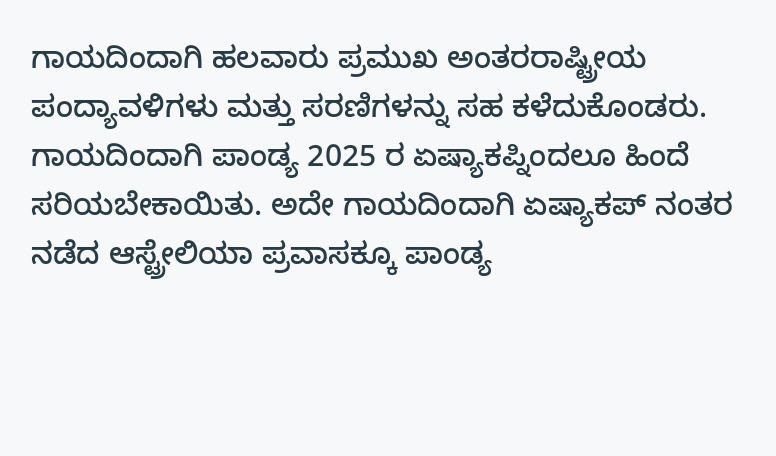ಗಾಯದಿಂದಾಗಿ ಹಲವಾರು ಪ್ರಮುಖ ಅಂತರರಾಷ್ಟ್ರೀಯ ಪಂದ್ಯಾವಳಿಗಳು ಮತ್ತು ಸರಣಿಗಳನ್ನು ಸಹ ಕಳೆದುಕೊಂಡರು. ಗಾಯದಿಂದಾಗಿ ಪಾಂಡ್ಯ 2025 ರ ಏಷ್ಯಾಕಪ್ನಿಂದಲೂ ಹಿಂದೆ ಸರಿಯಬೇಕಾಯಿತು. ಅದೇ ಗಾಯದಿಂದಾಗಿ ಏಷ್ಯಾಕಪ್ ನಂತರ ನಡೆದ ಆಸ್ಟ್ರೇಲಿಯಾ ಪ್ರವಾಸಕ್ಕೂ ಪಾಂಡ್ಯ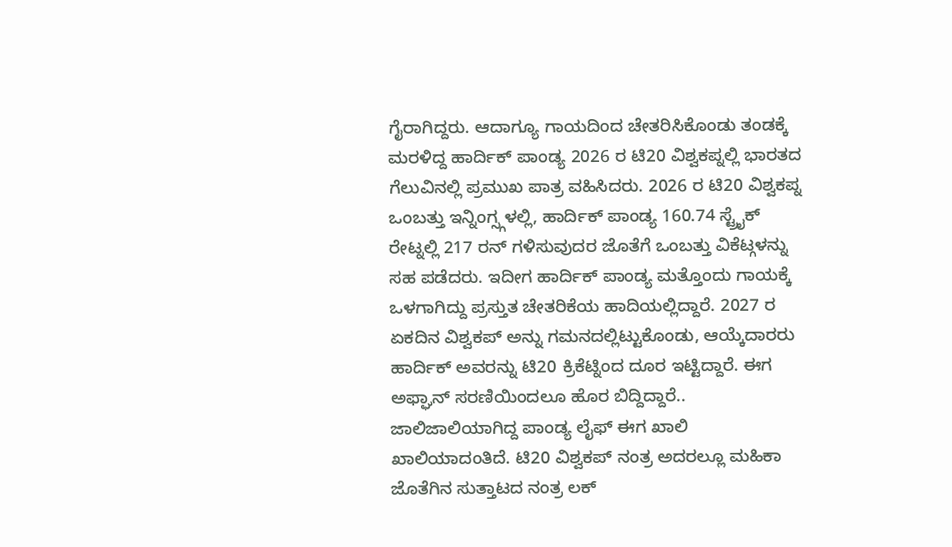ಗೈರಾಗಿದ್ದರು. ಆದಾಗ್ಯೂ ಗಾಯದಿಂದ ಚೇತರಿಸಿಕೊಂಡು ತಂಡಕ್ಕೆ ಮರಳಿದ್ದ ಹಾರ್ದಿಕ್ ಪಾಂಡ್ಯ 2026 ರ ಟಿ20 ವಿಶ್ವಕಪ್ನಲ್ಲಿ ಭಾರತದ ಗೆಲುವಿನಲ್ಲಿ ಪ್ರಮುಖ ಪಾತ್ರ ವಹಿಸಿದರು. 2026 ರ ಟಿ20 ವಿಶ್ವಕಪ್ನ ಒಂಬತ್ತು ಇನ್ನಿಂಗ್ಸ್ಗಳಲ್ಲಿ, ಹಾರ್ದಿಕ್ ಪಾಂಡ್ಯ 160.74 ಸ್ಟ್ರೈಕ್ ರೇಟ್ನಲ್ಲಿ 217 ರನ್ ಗಳಿಸುವುದರ ಜೊತೆಗೆ ಒಂಬತ್ತು ವಿಕೆಟ್ಗಳನ್ನು ಸಹ ಪಡೆದರು. ಇದೀಗ ಹಾರ್ದಿಕ್ ಪಾಂಡ್ಯ ಮತ್ತೊಂದು ಗಾಯಕ್ಕೆ ಒಳಗಾಗಿದ್ದು ಪ್ರಸ್ತುತ ಚೇತರಿಕೆಯ ಹಾದಿಯಲ್ಲಿದ್ದಾರೆ. 2027 ರ ಏಕದಿನ ವಿಶ್ವಕಪ್ ಅನ್ನು ಗಮನದಲ್ಲಿಟ್ಟುಕೊಂಡು, ಆಯ್ಕೆದಾರರು ಹಾರ್ದಿಕ್ ಅವರನ್ನು ಟಿ20 ಕ್ರಿಕೆಟ್ನಿಂದ ದೂರ ಇಟ್ಟಿದ್ದಾರೆ. ಈಗ ಅಫ್ಘಾನ್ ಸರಣಿಯಿಂದಲೂ ಹೊರ ಬಿದ್ದಿದ್ದಾರೆ.. ಜಾಲಿಜಾಲಿಯಾಗಿದ್ದ ಪಾಂಡ್ಯ ಲೈಫ್ ಈಗ ಖಾಲಿ ಖಾಲಿಯಾದಂತಿದೆ. ಟಿ20 ವಿಶ್ವಕಪ್ ನಂತ್ರ ಅದರಲ್ಲೂ ಮಹಿಕಾ ಜೊತೆಗಿನ ಸುತ್ತಾಟದ ನಂತ್ರ ಲಕ್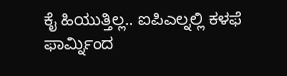ಕೈ ಹಿಯುತ್ತಿಲ್ಲ.. ಐಪಿಎಲ್ನಲ್ಲಿ ಕಳಫೆ ಫಾರ್ಮ್ನಿಂದ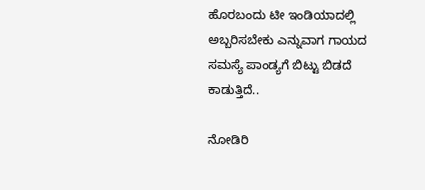ಹೊರಬಂದು ಟೀ ಇಂಡಿಯಾದಲ್ಲಿ ಅಬ್ಬರಿಸಬೇಕು ಎನ್ನುವಾಗ ಗಾಯದ ಸಮಸ್ಯೆ ಪಾಂಡ್ಯಗೆ ಬಿಟ್ಟು ಬಿಡದೆ ಕಾಡುತ್ತಿದೆ..

ನೋಡಿರಿ